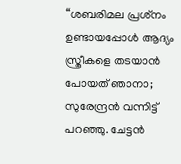“ശബരിമല പ്രശ്‌നം ഉണ്ടായപ്പോള്‍ ആദ്യം സ്ത്രീകളെ തടയാന്‍ പോയത് ഞാനാ; സുരേന്ദ്രന്‍ വന്നിട്ട് പറഞ്ഞു. ചേട്ടന്‍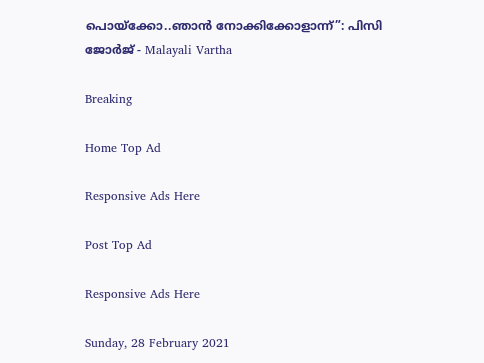പൊയ്ക്കോ..ഞാന്‍ നോക്കിക്കോളാന്ന്”: പിസി ജോർജ് - Malayali Vartha

Breaking

Home Top Ad

Responsive Ads Here

Post Top Ad

Responsive Ads Here

Sunday, 28 February 2021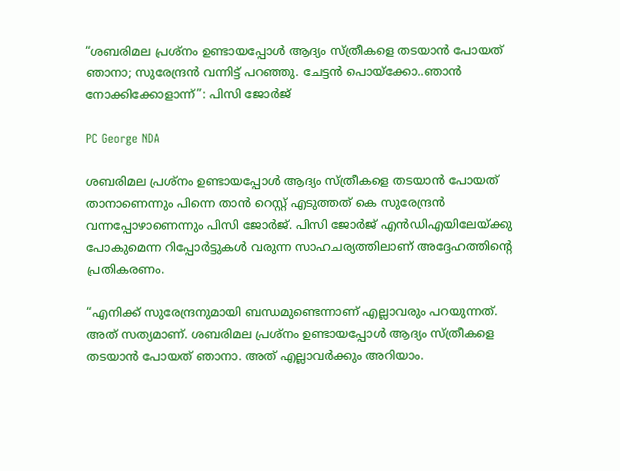“ശബരിമല പ്രശ്‌നം ഉണ്ടായപ്പോള്‍ ആദ്യം സ്ത്രീകളെ തടയാന്‍ പോയത് ഞാനാ; സുരേന്ദ്രന്‍ വന്നിട്ട് പറഞ്ഞു. ചേട്ടന്‍ പൊയ്ക്കോ..ഞാന്‍ നോക്കിക്കോളാന്ന്”: പിസി ജോർജ്

PC George NDA

ശബരിമല പ്രശ്നം ഉണ്ടായപ്പോൾ ആദ്യം സ്ത്രീകളെ തടയാൻ പോയത് താനാണെന്നും പിന്നെ താൻ റെസ്റ്റ് എടുത്തത് കെ സുരേന്ദ്രൻ വന്നപ്പോഴാണെന്നും പിസി ജോർജ്. പിസി ജോർജ് എൻഡിഎയിലേയ്ക്കു പോകുമെന്ന റിപ്പോർട്ടുകൾ വരുന്ന സാഹചര്യത്തിലാണ് അദ്ദേഹത്തിൻ്റെ പ്രതികരണം.

“എനിക്ക് സുരേന്ദ്രനുമായി ബന്ധമുണ്ടെന്നാണ് എല്ലാവരും പറയുന്നത്. അത് സത്യമാണ്. ശബരിമല പ്രശ്‌നം ഉണ്ടായപ്പോള്‍ ആദ്യം സ്ത്രീകളെ തടയാന്‍ പോയത് ഞാനാ. അത് എല്ലാവര്‍ക്കും അറിയാം.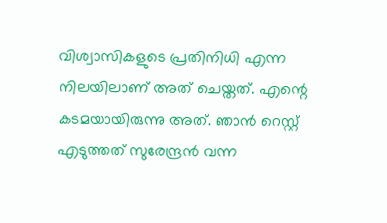വിശ്വാസികളുടെ പ്രതിനിധി എന്ന നിലയിലാണ് അത് ചെയ്തത്. എന്റെ കടമയായിരുന്നു അത്. ഞാന്‍ റെസ്റ്റ് എടുത്തത് സുരേന്ദ്രന്‍ വന്ന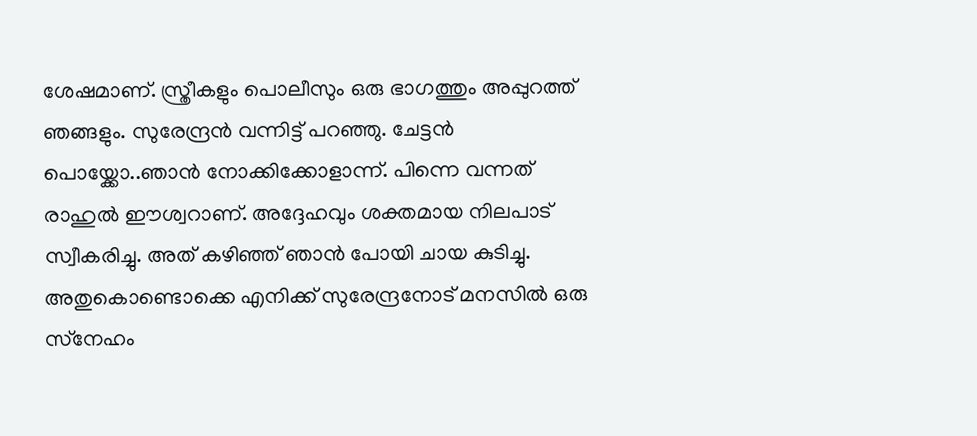ശേഷമാണ്. സ്ത്രീകളും പൊലീസും ഒരു ഭാഗത്തും അപ്പുറത്ത് ഞങ്ങളും. സുരേന്ദ്രന്‍ വന്നിട്ട് പറഞ്ഞു. ചേട്ടന്‍ പൊയ്ക്കോ..ഞാന്‍ നോക്കിക്കോളാന്ന്. പിന്നെ വന്നത് രാഹുല്‍ ഈശ്വറാണ്. അദ്ദേഹവും ശക്തമായ നിലപാട് സ്വീകരിച്ചു. അത് കഴിഞ്ഞ് ഞാന്‍ പോയി ചായ കുടിച്ചു. അതുകൊണ്ടൊക്കെ എനിക്ക് സുരേന്ദ്രനോട് മനസില്‍ ഒരു സ്‌നേഹം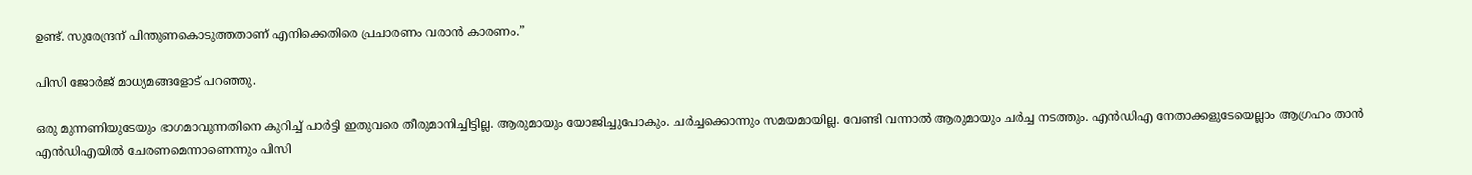ഉണ്ട്. സുരേന്ദ്രന് പിന്തുണകൊടുത്തതാണ് എനിക്കെതിരെ പ്രചാരണം വരാന്‍ കാരണം.”

പിസി ജോർജ് മാധ്യമങ്ങളോട് പറഞ്ഞു.

ഒരു മുന്നണിയുടേയും ഭാഗമാവുന്നതിനെ കുറിച്ച് പാര്‍ട്ടി ഇതുവരെ തീരുമാനിച്ചിട്ടില്ല. ആരുമായും യോജിച്ചുപോകും. ചര്‍ച്ചക്കൊന്നും സമയമായില്ല. വേണ്ടി വന്നാല്‍ ആരുമായും ചര്‍ച്ച നടത്തും. എന്‍ഡിഎ നേതാക്കളുടേയെല്ലാം ആഗ്രഹം താൻ എന്‍ഡിഎയില്‍ ചേരണമെന്നാണെന്നും പിസി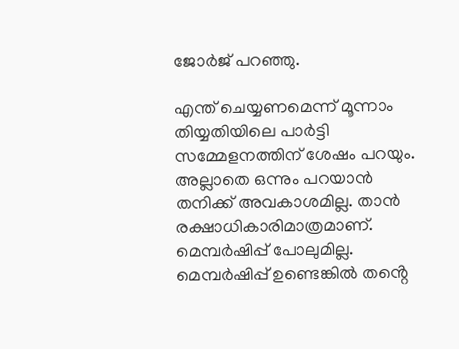ജോർജ് പറഞ്ഞു.

എന്ത് ചെയ്യണമെന്ന് മൂന്നാം തിയ്യതിയിലെ പാര്‍ട്ടി സമ്മേളനത്തിന് ശേഷം പറയും. അല്ലാതെ ഒന്നും പറയാന്‍ തനിക്ക് അവകാശമില്ല. താൻ രക്ഷാധികാരിമാത്രമാണ്. മെമ്പര്‍ഷിപ്പ് പോലുമില്ല. മെമ്പര്‍ഷിപ്പ് ഉണ്ടെങ്കില്‍ തൻ്റെ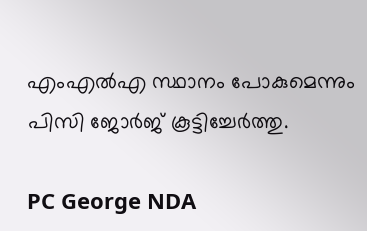എംഎല്‍എ സ്ഥാനം പോകുമെന്നും പിസി ജോർജ് കൂട്ടിച്ചേർത്തു.

PC George NDA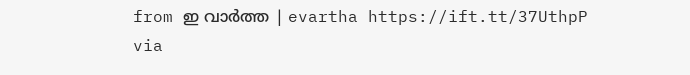from ഇ വാർത്ത | evartha https://ift.tt/37UthpP
via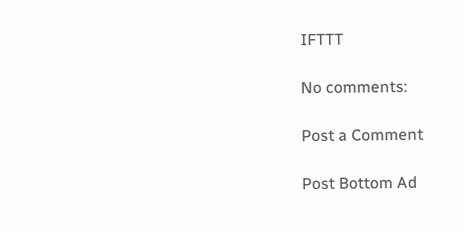IFTTT

No comments:

Post a Comment

Post Bottom Ad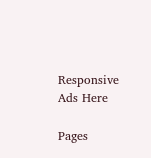Responsive Ads Here

Pages